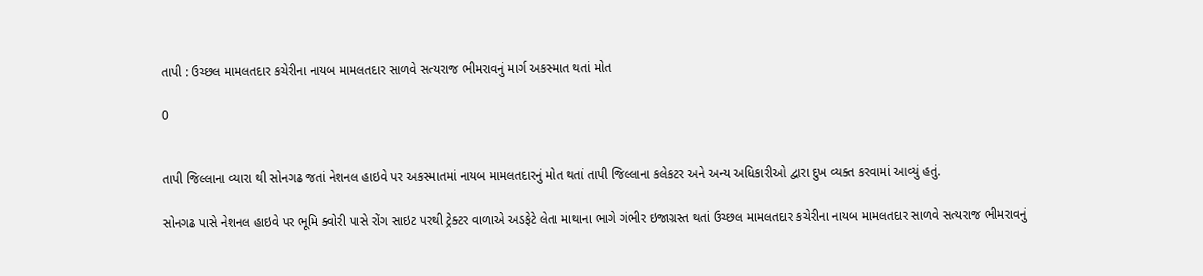તાપી : ઉચ્છલ મામલતદાર કચેરીના નાયબ મામલતદાર સાળવે સત્યરાજ ભીમરાવનું માર્ગ અકસ્માત થતાં મોત

0


તાપી જિલ્લાના વ્યારા થી સોનગઢ જતાં નેશનલ હાઇવે પર અકસ્માતમાં નાયબ મામલતદારનું મોત થતાં તાપી જિલ્લાના કલેકટર અને અન્ય અધિકારીઓ દ્વારા દુખ વ્યક્ત કરવામાં આવ્યું હતું.

સોનગઢ પાસે નેશનલ હાઇવે પર ભૂમિ ક્વોરી પાસે રોંગ સાઇટ પરથી ટ્રેક્ટર વાળાએ અડફેટે લેતા માથાના ભાગે ગંભીર ઇજાગ્રસ્ત થતાં ઉચ્છલ મામલતદાર કચેરીના નાયબ મામલતદાર સાળવે સત્યરાજ ભીમરાવનું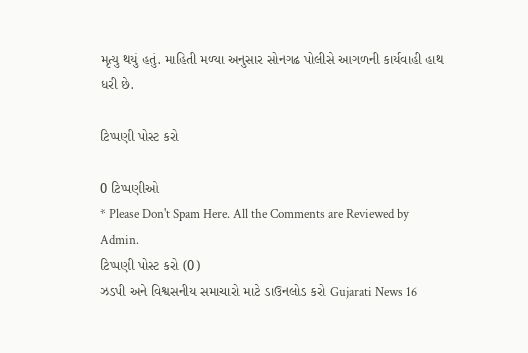મૃત્યુ થયું હતું. માહિતી મળ્યા અનુસાર સોનગઢ પોલીસે આગળની કાર્યવાહી હાથ ધરી છે.

ટિપ્પણી પોસ્ટ કરો

0 ટિપ્પણીઓ
* Please Don't Spam Here. All the Comments are Reviewed by Admin.
ટિપ્પણી પોસ્ટ કરો (0)
ઝડપી અને વિશ્વસનીય સમાચારો માટે ડાઉનલોડ કરો Gujarati News 16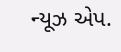ન્યૂઝ એપ.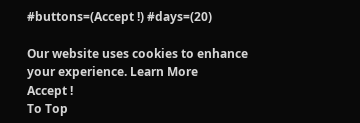#buttons=(Accept !) #days=(20)

Our website uses cookies to enhance your experience. Learn More
Accept !
To Top